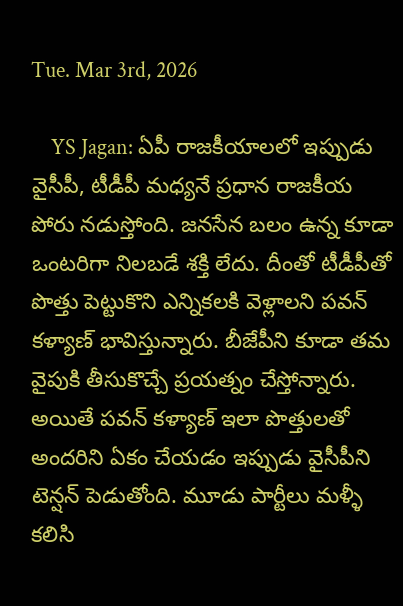Tue. Mar 3rd, 2026

    YS Jagan: ఏపీ రాజకీయాలలో ఇప్పుడు వైసీపీ, టీడీపీ మధ్యనే ప్రధాన రాజకీయ పోరు నడుస్తోంది. జనసేన బలం ఉన్న కూడా ఒంటరిగా నిలబడే శక్తి లేదు. దీంతో టీడీపీతో పొత్తు పెట్టుకొని ఎన్నికలకి వెళ్లాలని పవన్ కళ్యాణ్ భావిస్తున్నారు. బీజేపీని కూడా తమ వైపుకి తీసుకొచ్చే ప్రయత్నం చేస్తోన్నారు. అయితే పవన్ కళ్యాణ్ ఇలా పొత్తులతో అందరిని ఏకం చేయడం ఇప్పుడు వైసీపీని టెన్షన్ పెడుతోంది. మూడు పార్టీలు మళ్ళీ కలిసి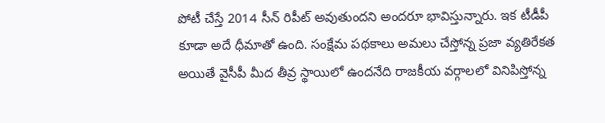పోటీ చేస్తే 2014 సీన్ రిపీట్ అవుతుందని అందరూ భావిస్తున్నారు. ఇక టీడీపీ కూడా అదే ధీమాతో ఉంది. సంక్షేమ పథకాలు అమలు చేస్తోన్న ప్రజా వ్యతిరేకత అయితే వైసీపీ మీద తీవ్ర స్థాయిలో ఉందనేది రాజకీయ వర్గాలలో వినిపిస్తోన్న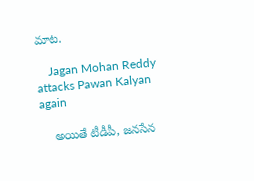మాట.

    Jagan Mohan Reddy attacks Pawan Kalyan again

    అయితే టీడీపీ, జనసేన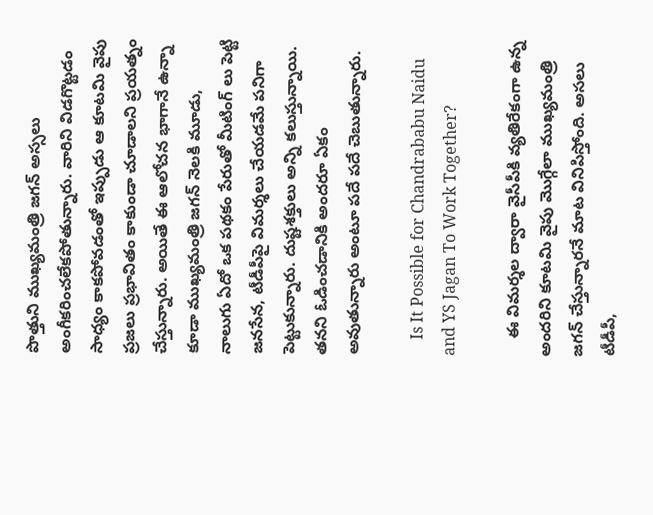పొత్తుని ముఖ్యమంత్రి జగన్ అస్సలు అంగీకరించలేకపోతున్నారు. వారిని విడగొట్టడం సాధ్యం కాకపోవడంతో ఇప్పుడు ఆ కూటమి వైపు ప్రజలు ప్రభావితం కాకుండా చూడాలని ప్రయత్నం చేస్తున్నారు. అయితే ఈ ఆలోచన భాగానే ఉన్నా కూడా ముఖ్యమంత్రి జగన్ నెలకి మూడు, నాలుగు ఏదో ఒక పథకం పేరుతో మీటింగ్ లు పెట్టి జనసేన, టీడీపీపై విమర్శలు చేయడమే పనిగా పెట్టుకున్నారు. దుష్టశక్తులు అన్ని కలుస్తున్నాయి. తనని ఓడించడానికి అందరూ ఏకం అవుతున్నారు అంటూ పదే పదే చెబుతున్నారు.

    Is It Possible for Chandrababu Naidu and YS Jagan To Work Together?

    ఈ విమర్శల ద్వారా వైసీపీకి వ్యతిరేకంగా ఉన్న అందరిని కూటమి వైపు మొగ్గేలా ముఖ్యమంత్రి జగన్ చేస్తున్నారనే మాట వినిపిస్తోంది. అసలు టీడీపీ,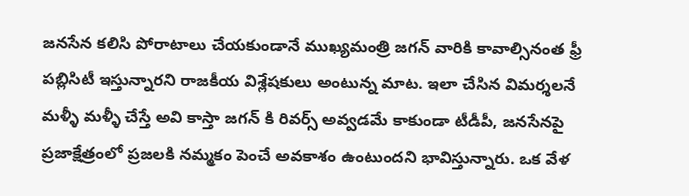జనసేన కలిసి పోరాటాలు చేయకుండానే ముఖ్యమంత్రి జగన్ వారికి కావాల్సినంత ఫ్రీ పబ్లిసిటీ ఇస్తున్నారని రాజకీయ విశ్లేషకులు అంటున్న మాట. ఇలా చేసిన విమర్శలనే మళ్ళీ మళ్ళీ చేస్తే అవి కాస్తా జగన్ కి రివర్స్ అవ్వడమే కాకుండా టీడీపీ, జనసేనపై ప్రజాక్షేత్రంలో ప్రజలకి నమ్మకం పెంచే అవకాశం ఉంటుందని భావిస్తున్నారు. ఒక వేళ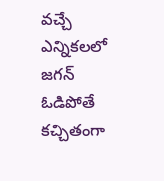వచ్చే ఎన్నికలలో జగన్ ఓడిపోతే కచ్చితంగా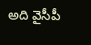అది వైసీపీ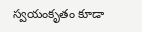స్వయంకృతం కూడా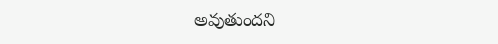అవుతుందని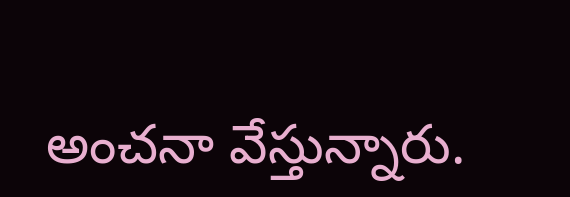అంచనా వేస్తున్నారు.